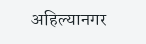अहिल्यानगर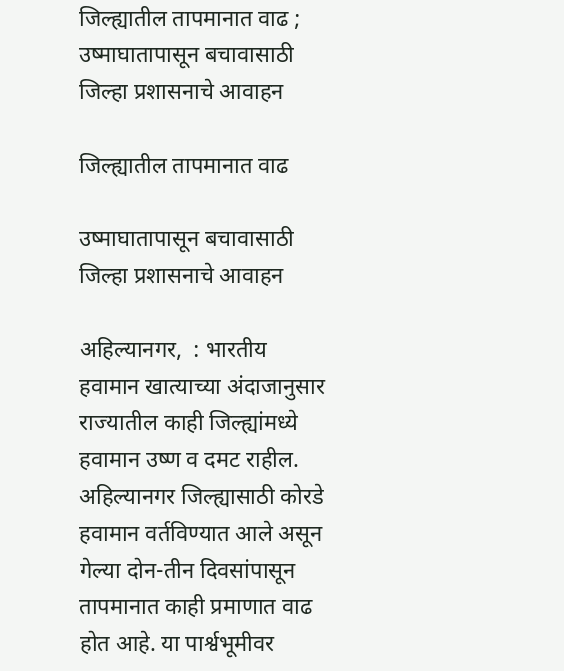जिल्ह्यातील तापमानात वाढ ; उष्माघातापासून बचावासाठी जिल्हा प्रशासनाचे आवाहन

जिल्ह्यातील तापमानात वाढ

उष्माघातापासून बचावासाठी जिल्हा प्रशासनाचे आवाहन

अहिल्यानगर,  : भारतीय हवामान खात्याच्या अंदाजानुसार राज्यातील काही जिल्ह्यांमध्ये हवामान उष्ण व दमट राहील. अहिल्यानगर जिल्ह्यासाठी कोरडे हवामान वर्तविण्यात आले असून गेल्या दोन-तीन दिवसांपासून तापमानात काही प्रमाणात वाढ होत आहे. या पार्श्वभूमीवर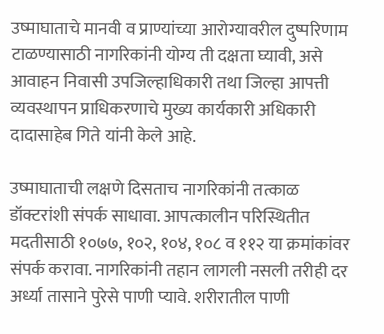उष्माघाताचे मानवी व प्राण्यांच्या आरोग्यावरील दुष्परिणाम टाळण्यासाठी नागरिकांनी योग्य ती दक्षता घ्यावी, असे आवाहन निवासी उपजिल्हाधिकारी तथा जिल्हा आपत्ती व्यवस्थापन प्राधिकरणाचे मुख्य कार्यकारी अधिकारी दादासाहेब गिते यांनी केले आहे.

उष्माघाताची लक्षणे दिसताच नागरिकांनी तत्काळ डॉक्टरांशी संपर्क साधावा. आपत्कालीन परिस्थितीत मदतीसाठी १०७७, १०२, १०४, १०८ व ११२ या क्रमांकांवर संपर्क करावा. नागरिकांनी तहान लागली नसली तरीही दर अर्ध्या तासाने पुरेसे पाणी प्यावे. शरीरातील पाणी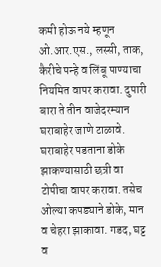कमी होऊ नये म्हणून ओ.आर.एस., लस्सी, ताक, कैरीचे पन्हे व लिंबू पाण्याचा नियमित वापर करावा. दुपारी बारा ते तीन वाजेदरम्यान घराबाहेर जाणे टाळावे. घराबाहेर पडताना डोके झाकण्यासाठी छत्री वा टोपीचा वापर करावा. तसेच ओल्या कपड्याने डोके, मान व चेहरा झाकावा. गडद, घट्ट व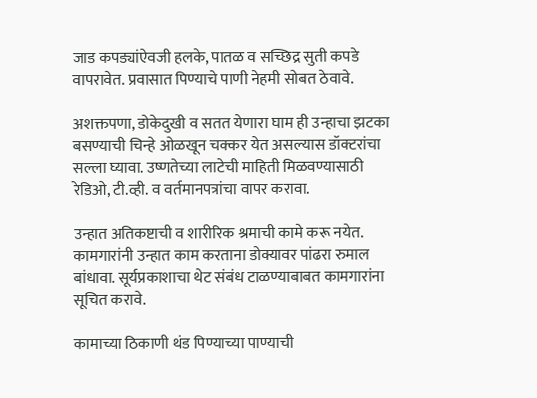जाड कपड्यांऐवजी हलके, पातळ व सच्छिद्र सुती कपडे वापरावेत. प्रवासात पिण्याचे पाणी नेहमी सोबत ठेवावे.

अशक्तपणा, डोकेदुखी व सतत येणारा घाम ही उन्हाचा झटका बसण्याची चिन्हे ओळखून चक्कर येत असल्यास डॉक्टरांचा सल्ला घ्यावा. उष्णतेच्या लाटेची माहिती मिळवण्यासाठी रेडिओ, टी.व्ही. व वर्तमानपत्रांचा वापर करावा.

उन्हात अतिकष्टाची व शारीरिक श्रमाची कामे करू नयेत. कामगारांनी उन्हात काम करताना डोक्यावर पांढरा रुमाल बांधावा. सूर्यप्रकाशाचा थेट संबंध टाळण्याबाबत कामगारांना सूचित करावे.

कामाच्या ठिकाणी थंड पिण्याच्या पाण्याची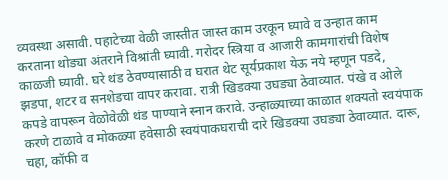व्यवस्था असावी. पहाटेच्या वेळी जास्तीत जास्त काम उरकून घ्यावे व उन्हात काम करताना थोड्या अंतराने विश्रांती घ्यावी. गरोदर स्त्रिया व आजारी कामगारांची विशेष काळजी घ्यावी. घरे थंड ठेवण्यासाठी व घरात थेट सूर्यप्रकाश येऊ नये म्हणून पडदे, झडपा, शटर व सनशेडचा वापर करावा. रात्री खिडक्या उघड्या ठेवाव्यात. पंखे व ओले कपडे वापरून वेळोवेळी थंड पाण्याने स्नान करावे. उन्हाळ्याच्या काळात शक्यतो स्वयंपाक करणे टाळावे व मोकळ्या हवेसाठी स्वयंपाकघराची दारे खिडक्या उघड्या ठेवाव्यात. दारू, चहा, कॉफी व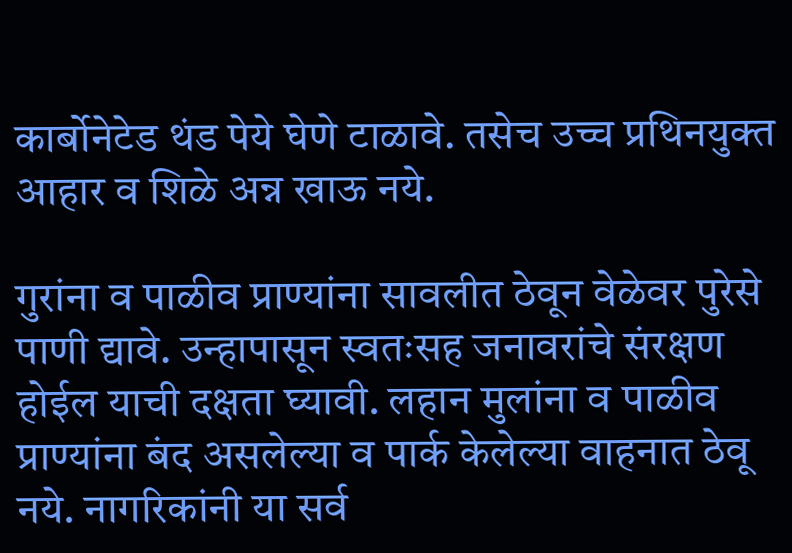कार्बोनेटेड थंड पेये घेणे टाळावे. तसेच उच्च प्रथिनयुक्त आहार व शिळे अन्न खाऊ नये.

गुरांना व पाळीव प्राण्यांना सावलीत ठेवून वेळेवर पुरेसे पाणी द्यावे. उन्हापासून स्वतःसह जनावरांचे संरक्षण होईल याची दक्षता घ्यावी. लहान मुलांना व पाळीव प्राण्यांना बंद असलेल्या व पार्क केलेल्या वाहनात ठेवू नये. नागरिकांनी या सर्व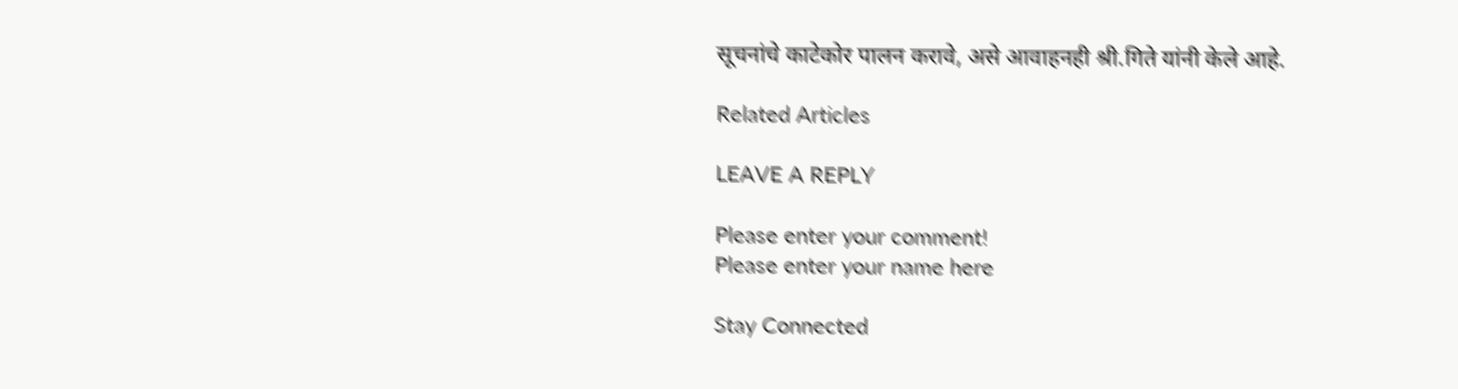सूचनांचे काटेकोर पालन करावे, असे आवाहनही श्री.गिते यांनी केले आहे.

Related Articles

LEAVE A REPLY

Please enter your comment!
Please enter your name here

Stay Connected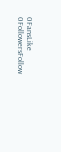0FansLike
0FollowersFollow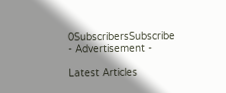0SubscribersSubscribe
- Advertisement -

Latest Articles